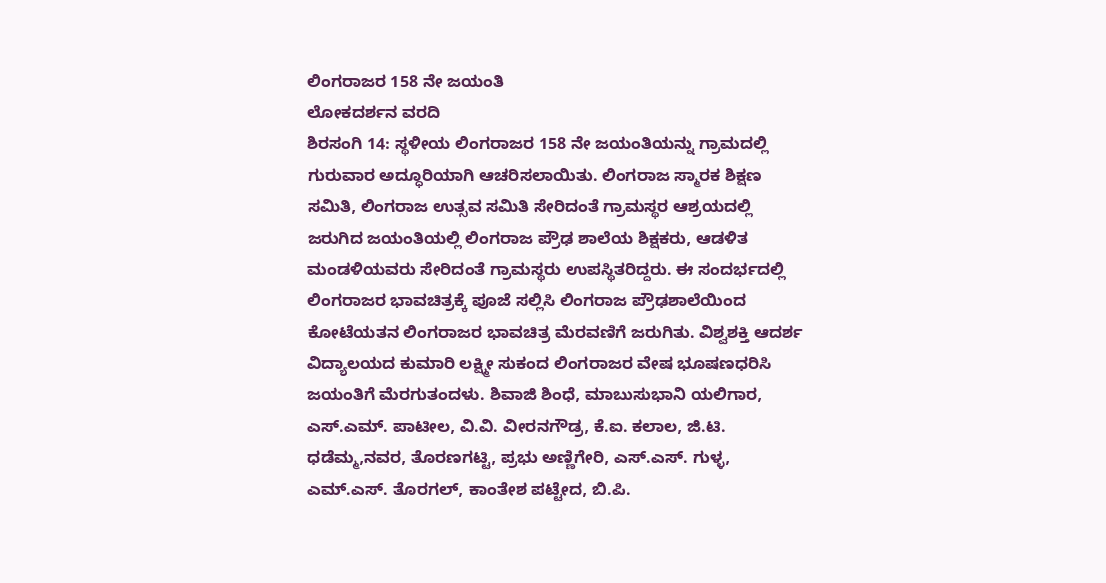ಲಿಂಗರಾಜರ 158 ನೇ ಜಯಂತಿ
ಲೋಕದರ್ಶನ ವರದಿ
ಶಿರಸಂಗಿ 14: ಸ್ಥಳೀಯ ಲಿಂಗರಾಜರ 158 ನೇ ಜಯಂತಿಯನ್ನು ಗ್ರಾಮದಲ್ಲಿ ಗುರುವಾರ ಅದ್ಧೂರಿಯಾಗಿ ಆಚರಿಸಲಾಯಿತು. ಲಿಂಗರಾಜ ಸ್ಮಾರಕ ಶಿಕ್ಷಣ ಸಮಿತಿ, ಲಿಂಗರಾಜ ಉತ್ಸವ ಸಮಿತಿ ಸೇರಿದಂತೆ ಗ್ರಾಮಸ್ಥರ ಆಶ್ರಯದಲ್ಲಿ ಜರುಗಿದ ಜಯಂತಿಯಲ್ಲಿ ಲಿಂಗರಾಜ ಪ್ರೌಢ ಶಾಲೆಯ ಶಿಕ್ಷಕರು, ಆಡಳಿತ ಮಂಡಳಿಯವರು ಸೇರಿದಂತೆ ಗ್ರಾಮಸ್ಥರು ಉಪಸ್ಥಿತರಿದ್ದರು. ಈ ಸಂದರ್ಭದಲ್ಲಿ ಲಿಂಗರಾಜರ ಭಾವಚಿತ್ರಕ್ಕೆ ಪೂಜೆ ಸಲ್ಲಿಸಿ ಲಿಂಗರಾಜ ಪ್ರೌಢಶಾಲೆಯಿಂದ ಕೋಟೆಯತನ ಲಿಂಗರಾಜರ ಭಾವಚಿತ್ರ ಮೆರವಣಿಗೆ ಜರುಗಿತು. ವಿಶ್ವಶಕ್ತಿ ಆದರ್ಶ ವಿದ್ಯಾಲಯದ ಕುಮಾರಿ ಲಕ್ಷ್ಮೀ ಸುಕಂದ ಲಿಂಗರಾಜರ ವೇಷ ಭೂಷಣಧರಿಸಿ ಜಯಂತಿಗೆ ಮೆರಗುತಂದಳು. ಶಿವಾಜಿ ಶಿಂಧೆ, ಮಾಬುಸುಭಾನಿ ಯಲಿಗಾರ, ಎಸ್.ಎಮ್. ಪಾಟೀಲ, ವಿ.ವಿ. ವೀರನಗೌಡ್ರ, ಕೆ.ಐ. ಕಲಾಲ, ಜಿ.ಟಿ. ಧಡೆಮ್ಮ,ನವರ, ತೊರಣಗಟ್ಟಿ, ಪ್ರಭು ಅಣ್ಣಿಗೇರಿ, ಎಸ್.ಎಸ್. ಗುಳ್ಳ, ಎಮ್.ಎಸ್. ತೊರಗಲ್, ಕಾಂತೇಶ ಪಟ್ಟೇದ, ಬಿ.ಪಿ.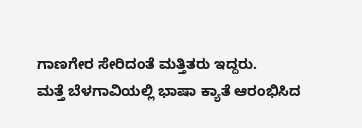ಗಾಣಗೇರ ಸೇರಿದಂತೆ ಮತ್ತಿತರು ಇದ್ದರು.
ಮತ್ತೆ ಬೆಳಗಾವಿಯಲ್ಲಿ ಭಾಷಾ ಕ್ಯಾತೆ ಆರಂಭಿಸಿದ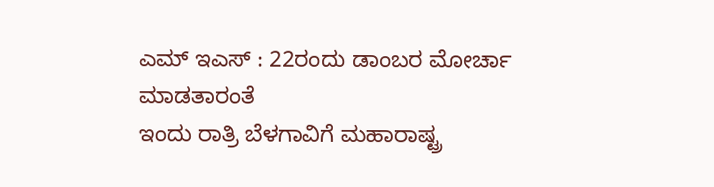ಎಮ್ ಇಎಸ್ : 22ರಂದು ಡಾಂಬರ ಮೋರ್ಚಾ ಮಾಡತಾರಂತೆ
ಇಂದು ರಾತ್ರಿ ಬೆಳಗಾವಿಗೆ ಮಹಾರಾಷ್ಟ್ರ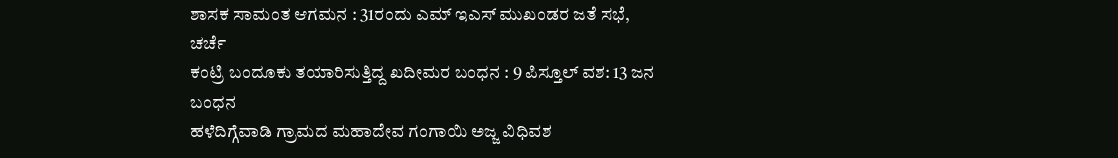ಶಾಸಕ ಸಾಮಂತ ಆಗಮನ : 31ರಂದು ಎಮ್ ಇಎಸ್ ಮುಖಂಡರ ಜತೆ ಸಭೆ, ಚರ್ಚೆ
ಕಂಟ್ರಿ ಬಂದೂಕು ತಯಾರಿಸುತ್ತಿದ್ದ ಖದೀಮರ ಬಂಧನ : 9 ಪಿಸ್ತೂಲ್ ವಶ: 13 ಜನ ಬಂಧನ
ಹಳೆದಿಗ್ಗೆವಾಡಿ ಗ್ರಾಮದ ಮಹಾದೇವ ಗಂಗಾಯಿ ಅಜ್ಜ ವಿಧಿವಶ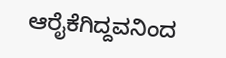ಆರೈಕೆಗಿದ್ದವನಿಂದ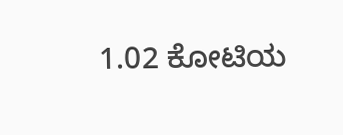1.02 ಕೋಟಿಯ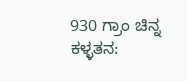930 ಗ್ರಾಂ ಚಿನ್ನ ಕಳ್ಳತನ: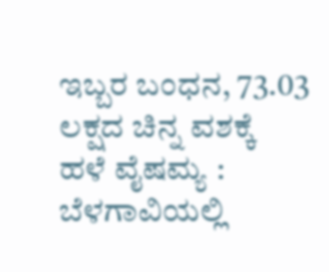ಇಬ್ಬರ ಬಂಧನ, 73.03 ಲಕ್ಷದ ಚಿನ್ನ ವಶಕ್ಕೆ
ಹಳೆ ವೈಷಮ್ಯ : ಬೆಳಗಾವಿಯಲ್ಲಿ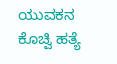ಯುವಕನ ಕೊಚ್ವಿ ಹತ್ಯೆ